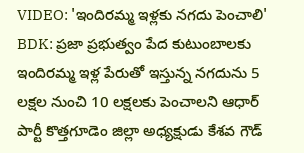VIDEO: 'ఇందిరమ్మ ఇళ్లకు నగదు పెంచాలి'
BDK: ప్రజా ప్రభుత్వం పేద కుటుంబాలకు ఇందిరమ్మ ఇళ్ల పేరుతో ఇస్తున్న నగదును 5 లక్షల నుంచి 10 లక్షలకు పెంచాలని ఆధార్ పార్టీ కొత్తగూడెం జిల్లా అధ్యక్షుడు కేశవ గౌడ్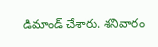డిమాండ్ చేశారు. శనివారం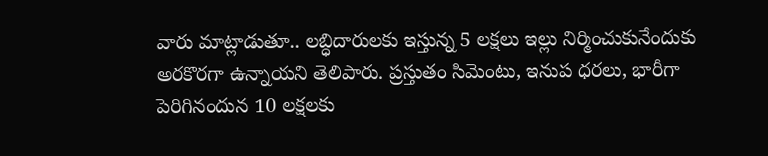వారు మాట్లాడుతూ.. లబ్ధిదారులకు ఇస్తున్న 5 లక్షలు ఇల్లు నిర్మించుకునేందుకు అరకొరగా ఉన్నాయని తెలిపారు. ప్రస్తుతం సిమెంటు, ఇనుప ధరలు, భారీగా పెరిగినందున 10 లక్షలకు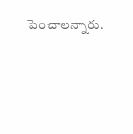పెంచాలన్నారు.